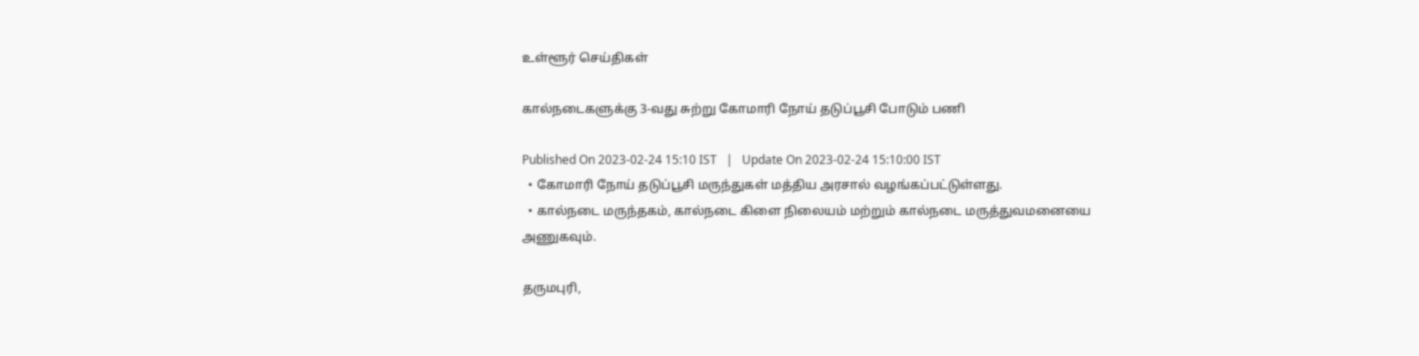உள்ளூர் செய்திகள்

கால்நடைகளுக்கு 3-வது சுற்று கோமாரி நோய் தடுப்பூசி போடும் பணி

Published On 2023-02-24 15:10 IST   |   Update On 2023-02-24 15:10:00 IST
  • கோமாரி நோய் தடுப்பூசி மருந்துகள் மத்திய அரசால் வழங்கப்பட்டுள்ளது.
  • கால்நடை மருந்தகம், கால்நடை கிளை நிலையம் மற்றும் கால்நடை மருத்துவமனையை அணுகவும்.

தருமபுரி,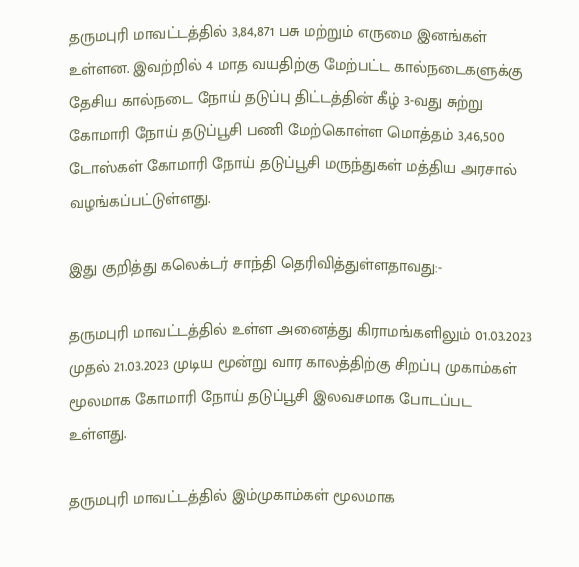தருமபுரி மாவட்டத்தில் 3,84,871 பசு மற்றும் எருமை இனங்கள் உள்ளன. இவற்றில் 4 மாத வயதிற்கு மேற்பட்ட கால்நடைகளுக்கு தேசிய கால்நடை நோய் தடுப்பு திட்டத்தின் கீழ் 3-வது சுற்று கோமாரி நோய் தடுப்பூசி பணி மேற்கொள்ள மொத்தம் 3,46,500 டோஸ்கள் கோமாரி நோய் தடுப்பூசி மருந்துகள் மத்திய அரசால் வழங்கப்பட்டுள்ளது.

இது குறித்து கலெக்டர் சாந்தி தெரிவித்துள்ளதாவது:-

தருமபுரி மாவட்டத்தில் உள்ள அனைத்து கிராமங்களிலும் 01.03.2023 முதல் 21.03.2023 முடிய மூன்று வார காலத்திற்கு சிறப்பு முகாம்கள் மூலமாக கோமாரி நோய் தடுப்பூசி இலவசமாக போடப்பட உள்ளது.

தருமபுரி மாவட்டத்தில் இம்முகாம்கள் மூலமாக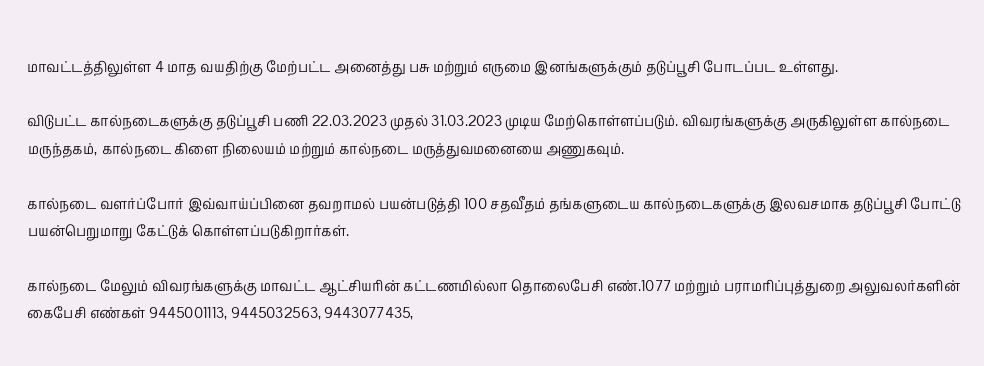மாவட்டத்திலுள்ள 4 மாத வயதிற்கு மேற்பட்ட அனைத்து பசு மற்றும் எருமை இனங்களுக்கும் தடுப்பூசி போடப்பட உள்ளது.

விடுபட்ட கால்நடைகளுக்கு தடுப்பூசி பணி 22.03.2023 முதல் 31.03.2023 முடிய மேற்கொள்ளப்படும். விவரங்களுக்கு அருகிலுள்ள கால்நடை மருந்தகம், கால்நடை கிளை நிலையம் மற்றும் கால்நடை மருத்துவமனையை அணுகவும்.

கால்நடை வளர்ப்போர் இவ்வாய்ப்பினை தவறாமல் பயன்படுத்தி 100 சதவீதம் தங்களுடைய கால்நடைகளுக்கு இலவசமாக தடுப்பூசி போட்டு பயன்பெறுமாறு கேட்டுக் கொள்ளப்படுகிறார்கள்.

கால்நடை மேலும் விவரங்களுக்கு மாவட்ட ஆட்சியரின் கட்டணமில்லா தொலைபேசி எண்.1077 மற்றும் பராமரிப்புத்துறை அலுவலர்களின் கைபேசி எண்கள் 9445001113, 9445032563, 9443077435,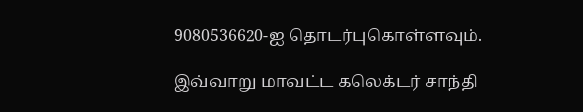9080536620-ஐ தொடர்புகொள்ளவும்.

இவ்வாறு மாவட்ட கலெக்டர் சாந்தி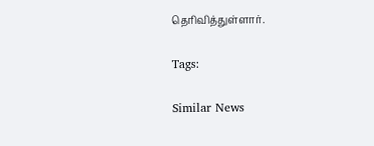தெரிவித்துள்ளார்.

Tags:

Similar News